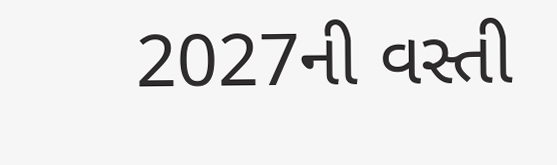2027ની વસ્તી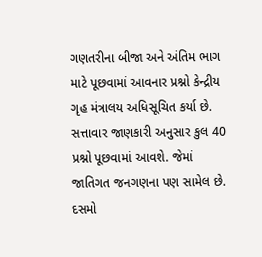ગણતરીના બીજા અને અંતિમ ભાગ માટે પૂછવામાં આવનાર પ્રશ્નો કેન્દ્રીય ગૃહ મંત્રાલય અધિસૂચિત કર્યા છે.
સત્તાવાર જાણકારી અનુસાર કુલ 40 પ્રશ્નો પૂછવામાં આવશે. જેમાં જાતિગત જનગણના પણ સામેલ છે. દસમો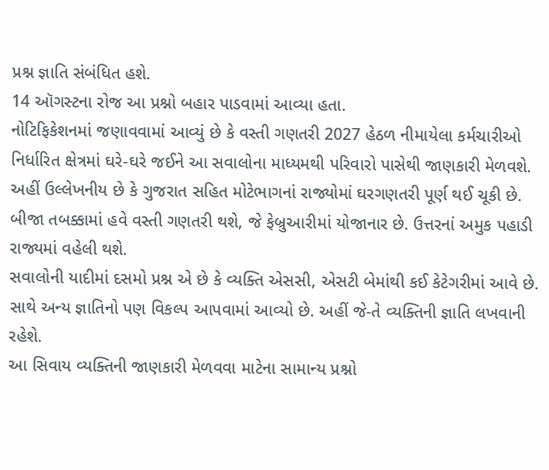પ્રશ્ન જ્ઞાતિ સંબંધિત હશે.
14 ઑગસ્ટના રોજ આ પ્રશ્નો બહાર પાડવામાં આવ્યા હતા.
નોટિફિકેશનમાં જણાવવામાં આવ્યું છે કે વસ્તી ગણતરી 2027 હેઠળ નીમાયેલા કર્મચારીઓ નિર્ધારિત ક્ષેત્રમાં ઘરે-ઘરે જઈને આ સવાલોના માધ્યમથી પરિવારો પાસેથી જાણકારી મેળવશે.
અહીં ઉલ્લેખનીય છે કે ગુજરાત સહિત મોટેભાગનાં રાજ્યોમાં ઘરગણતરી પૂર્ણ થઈ ચૂકી છે. બીજા તબક્કામાં હવે વસ્તી ગણતરી થશે, જે ફેબ્રુઆરીમાં યોજાનાર છે. ઉત્તરનાં અમુક પહાડી રાજ્યમાં વહેલી થશે.
સવાલોની યાદીમાં દસમો પ્રશ્ન એ છે કે વ્યક્તિ એસસી, એસટી બેમાંથી કઈ કેટેગરીમાં આવે છે. સાથે અન્ય જ્ઞાતિનો પણ વિકલ્પ આપવામાં આવ્યો છે. અહીં જે-તે વ્યક્તિની જ્ઞાતિ લખવાની રહેશે.
આ સિવાય વ્યક્તિની જાણકારી મેળવવા માટેના સામાન્ય પ્રશ્નો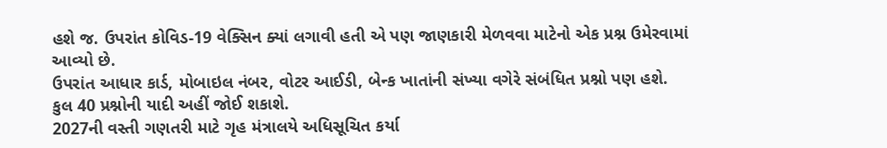હશે જ. ઉપરાંત કોવિડ-19 વેક્સિન ક્યાં લગાવી હતી એ પણ જાણકારી મેળવવા માટેનો એક પ્રશ્ન ઉમેરવામાં આવ્યો છે.
ઉપરાંત આધાર કાર્ડ, મોબાઇલ નંબર, વોટર આઈડી, બેન્ક ખાતાંની સંખ્યા વગેરે સંબંધિત પ્રશ્નો પણ હશે.
કુલ 40 પ્રશ્નોની યાદી અહીં જોઈ શકાશે.
2027ની વસ્તી ગણતરી માટે ગૃહ મંત્રાલયે અધિસૂચિત કર્યા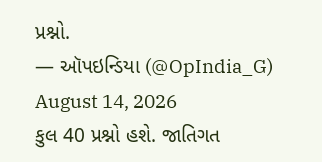પ્રશ્નો.
— ઑપઇન્ડિયા (@OpIndia_G) August 14, 2026
કુલ 40 પ્રશ્નો હશે. જાતિગત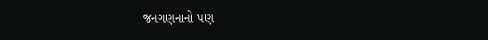જનગણનાનો પણ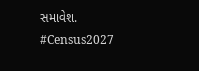સમાવેશ. #Census2027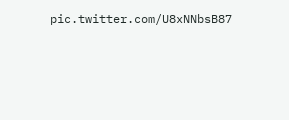pic.twitter.com/U8xNNbsB87